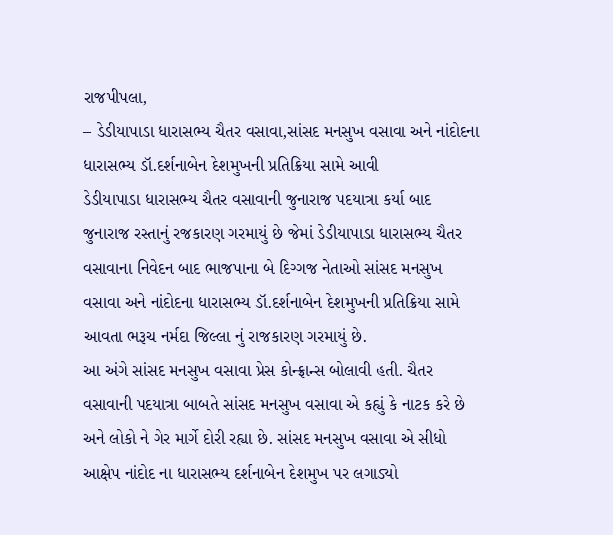રાજપીપલા,
– ડેડીયાપાડા ધારાસભ્ય ચૈતર વસાવા,સાંસદ મનસુખ વસાવા અને નાંદોદના ધારાસભ્ય ડૉ.દર્શનાબેન દેશમુખની પ્રતિક્રિયા સામે આવી
ડેડીયાપાડા ધારાસભ્ય ચૈતર વસાવાની જુનારાજ પદયાત્રા કર્યા બાદ જુનારાજ રસ્તાનું રજકારણ ગરમાયું છે જેમાં ડેડીયાપાડા ધારાસભ્ય ચૈતર વસાવાના નિવેદન બાદ ભાજપાના બે દિગ્ગજ નેતાઓ સાંસદ મનસુખ વસાવા અને નાંદોદના ધારાસભ્ય ડૉ.દર્શનાબેન દેશમુખની પ્રતિક્રિયા સામે આવતા ભરૂચ નર્મદા જિલ્લા નું રાજકારણ ગરમાયું છે.
આ અંગે સાંસદ મનસુખ વસાવા પ્રેસ કોન્ફ્રાન્સ બોલાવી હતી. ચૈતર વસાવાની પદયાત્રા બાબતે સાંસદ મનસુખ વસાવા એ કહ્યું કે નાટક કરે છે અને લોકો ને ગેર માર્ગે દોરી રહ્યા છે. સાંસદ મનસુખ વસાવા એ સીધો આક્ષેપ નાંદોદ ના ધારાસભ્ય દર્શનાબેન દેશમુખ પર લગાડ્યો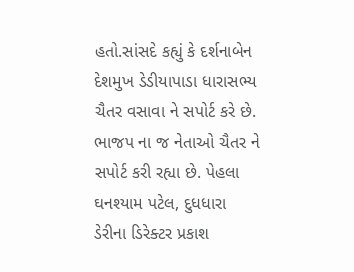હતો.સાંસદે કહ્યું કે દર્શનાબેન દેશમુખ ડેડીયાપાડા ધારાસભ્ય ચૈતર વસાવા ને સપોર્ટ કરે છે. ભાજપ ના જ નેતાઓ ચૈતર ને સપોર્ટ કરી રહ્યા છે. પેહલા ઘનશ્યામ પટેલ, દુધધારા ડેરીના ડિરેક્ટર પ્રકાશ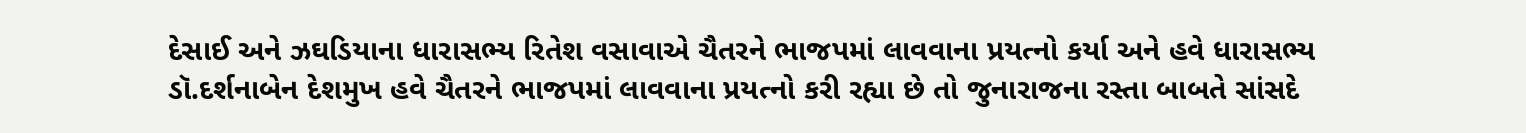દેસાઈ અને ઝઘડિયાના ધારાસભ્ય રિતેશ વસાવાએ ચૈતરને ભાજપમાં લાવવાના પ્રયત્નો કર્યા અને હવે ધારાસભ્ય ડૉ.દર્શનાબેન દેશમુખ હવે ચૈતરને ભાજપમાં લાવવાના પ્રયત્નો કરી રહ્યા છે તો જુનારાજના રસ્તા બાબતે સાંસદે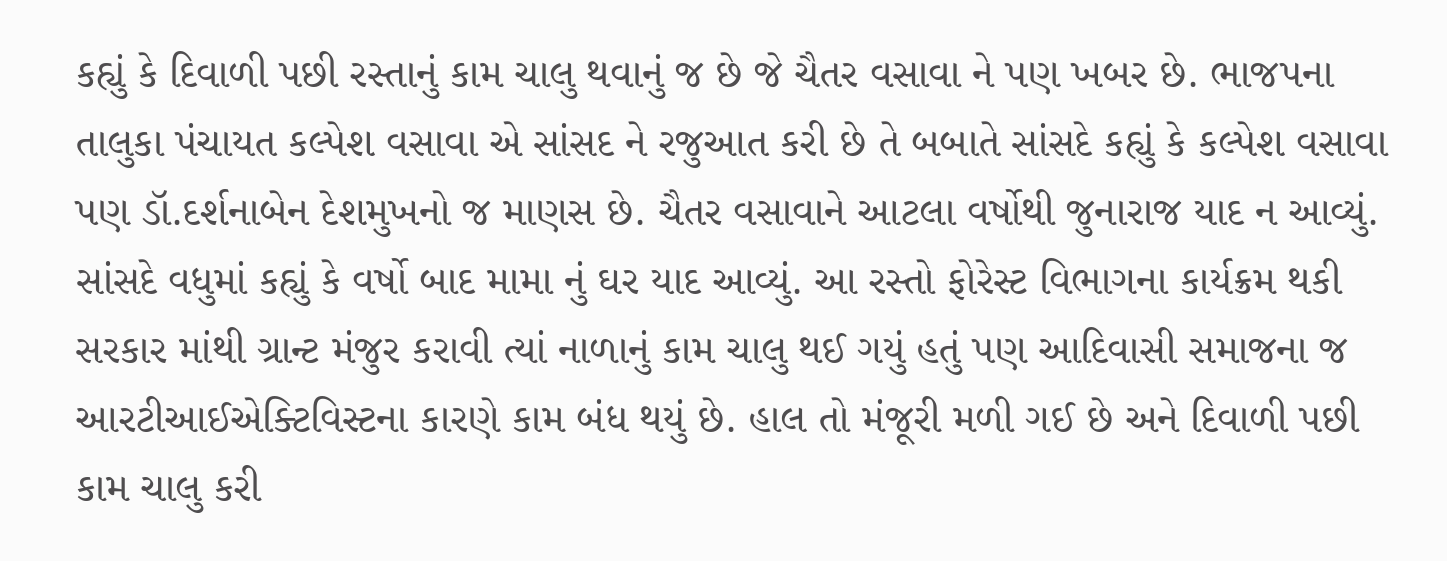કહ્યું કે દિવાળી પછી રસ્તાનું કામ ચાલુ થવાનું જ છે જે ચૈતર વસાવા ને પણ ખબર છે. ભાજપના તાલુકા પંચાયત કલ્પેશ વસાવા એ સાંસદ ને રજુઆત કરી છે તે બબાતે સાંસદે કહ્યું કે કલ્પેશ વસાવા પણ ડૉ.દર્શનાબેન દેશમુખનો જ માણસ છે. ચૈતર વસાવાને આટલા વર્ષોથી જુનારાજ યાદ ન આવ્યું. સાંસદે વધુમાં કહ્યું કે વર્ષો બાદ મામા નું ઘર યાદ આવ્યું. આ રસ્તો ફોરેસ્ટ વિભાગના કાર્યક્રમ થકી સરકાર માંથી ગ્રાન્ટ મંજુર કરાવી ત્યાં નાળાનું કામ ચાલુ થઈ ગયું હતું પણ આદિવાસી સમાજના જ આરટીઆઈએક્ટિવિસ્ટના કારણે કામ બંધ થયું છે. હાલ તો મંજૂરી મળી ગઈ છે અને દિવાળી પછી કામ ચાલુ કરી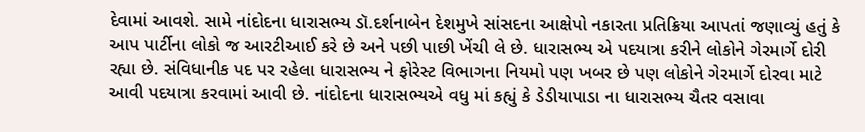દેવામાં આવશે. સામે નાંદોદના ધારાસભ્ય ડૉ.દર્શનાબેન દેશમુખે સાંસદના આક્ષેપો નકારતા પ્રતિક્રિયા આપતાં જણાવ્યું હતું કે આપ પાર્ટીના લોકો જ આરટીઆઈ કરે છે અને પછી પાછી ખેંચી લે છે. ધારાસભ્ય એ પદયાત્રા કરીને લોકોને ગેરમાર્ગે દોરી રહ્યા છે. સંવિધાનીક પદ પર રહેલા ધારાસભ્ય ને ફોરેસ્ટ વિભાગના નિયમો પણ ખબર છે પણ લોકોને ગેરમાર્ગે દોરવા માટે આવી પદયાત્રા કરવામાં આવી છે. નાંદોદના ધારાસભ્યએ વધુ માં કહ્યું કે ડેડીયાપાડા ના ધારાસભ્ય ચૈતર વસાવા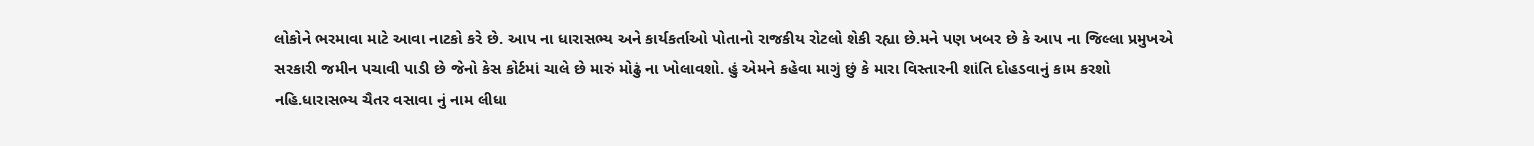લોકોને ભરમાવા માટે આવા નાટકો કરે છે. આપ ના ધારાસભ્ય અને કાર્યકર્તાઓ પોતાનો રાજકીય રોટલો શેકી રહ્યા છે.મને પણ ખબર છે કે આપ ના જિલ્લા પ્રમુખએ સરકારી જમીન પચાવી પાડી છે જેનો કેસ કોર્ટમાં ચાલે છે મારું મોઢું ના ખોલાવશો. હું એમને કહેવા માગું છું કે મારા વિસ્તારની શાંતિ દોહડવાનું કામ કરશો નહિ.ધારાસભ્ય ચૈતર વસાવા નું નામ લીધા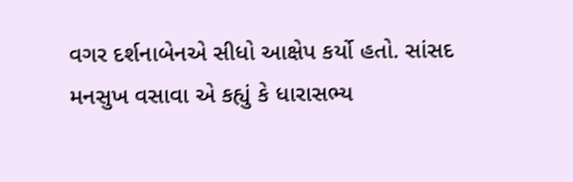વગર દર્શનાબેનએ સીધો આક્ષેપ કર્યો હતો. સાંસદ મનસુખ વસાવા એ કહ્યું કે ધારાસભ્ય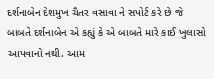દર્શનાબેન દેશમુખ ચૈતર વસાવા ને સપોર્ટ કરે છે જે બાબતે દર્શનાબેન એ કહ્યું કે એ બાબતે મારે કાઈ ખુલાસો આપવાનો નથી. આમ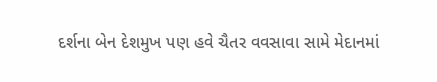દર્શના બેન દેશમુખ પણ હવે ચૈતર વવસાવા સામે મેદાનમાં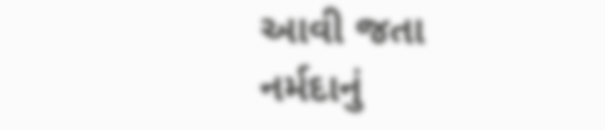આવી જતા નર્મદાનું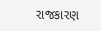રાજકારણ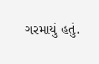ગરમાયું હતું.